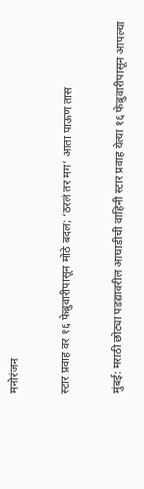मनोरंजन

स्टार प्रवाह वर १६ फेब्रुवारीपासून मोठे बदल; ‘ठरलं तर मग’ आता पाऊण तास

मुंबई: मराठी छोट्या पडद्यावरील आघाडीची वाहिनी स्टार प्रवाह येत्या १६ फेब्रुवारीपासून आपल्या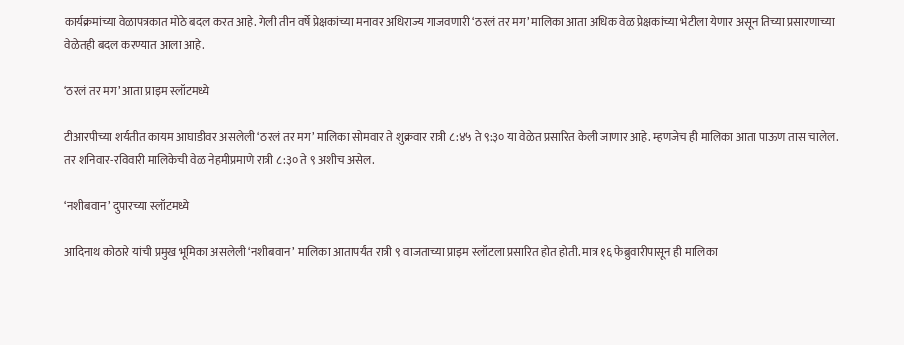कार्यक्रमांच्या वेळापत्रकात मोठे बदल करत आहे. गेली तीन वर्षे प्रेक्षकांच्या मनावर अधिराज्य गाजवणारी ‘ठरलं तर मग’ मालिका आता अधिक वेळ प्रेक्षकांच्या भेटीला येणार असून तिच्या प्रसारणाच्या वेळेतही बदल करण्यात आला आहे.

‘ठरलं तर मग’ आता प्राइम स्लॉटमध्ये

टीआरपीच्या शर्यतीत कायम आघाडीवर असलेली ‘ठरलं तर मग’ मालिका सोमवार ते शुक्रवार रात्री ८:४५ ते ९:३० या वेळेत प्रसारित केली जाणार आहे. म्हणजेच ही मालिका आता पाऊण तास चालेल. तर शनिवार-रविवारी मालिकेची वेळ नेहमीप्रमाणे रात्री ८:३० ते ९ अशीच असेल.

‘नशीबवान’ दुपारच्या स्लॉटमध्ये

आदिनाथ कोठारे यांची प्रमुख भूमिका असलेली ‘नशीबवान’ मालिका आतापर्यंत रात्री ९ वाजताच्या प्राइम स्लॉटला प्रसारित होत होती. मात्र १६ फेब्रुवारीपासून ही मालिका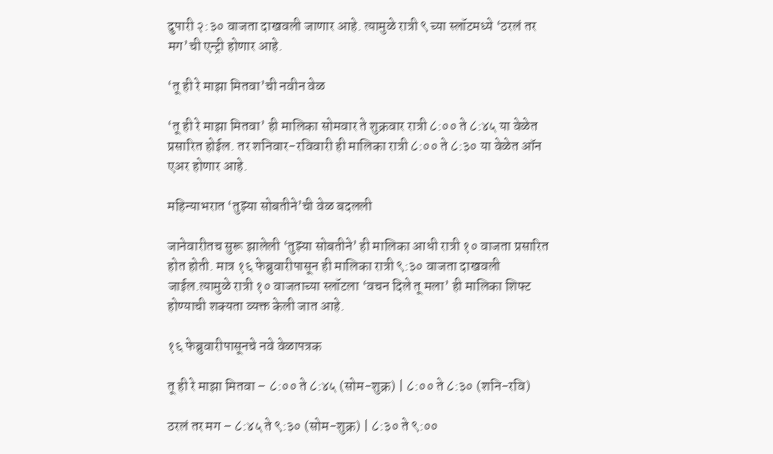दुपारी २:३० वाजता दाखवली जाणार आहे. त्यामुळे रात्री ९ च्या स्लॉटमध्ये ‘ठरलं तर मग’ची एन्ट्री होणार आहे.

‘तू ही रे माझा मितवा’ची नवीन वेळ

‘तू ही रे माझा मितवा’ ही मालिका सोमवार ते शुक्रवार रात्री ८:०० ते ८:४५ या वेळेत प्रसारित होईल. तर शनिवार-रविवारी ही मालिका रात्री ८:०० ते ८:३० या वेळेत ऑन एअर होणार आहे.

महिन्याभरात ‘तुझ्या सोबतीने’ची वेळ बदलली

जानेवारीतच सुरू झालेली ‘तुझ्या सोबतीने’ ही मालिका आधी रात्री १० वाजता प्रसारित होत होती. मात्र १६ फेब्रुवारीपासून ही मालिका रात्री ९:३० वाजता दाखवली जाईल.त्यामुळे रात्री १० वाजताच्या स्लॉटला ‘वचन दिले तू मला’ ही मालिका शिफ्ट होण्याची शक्यता व्यक्त केली जात आहे.

१६ फेब्रुवारीपासूनचे नवे वेळापत्रक

तू ही रे माझा मितवा – ८:०० ते ८:४५ (सोम-शुक्र) | ८:०० ते ८:३० (शनि-रवि)

ठरलं तर मग – ८:४५ ते ९:३० (सोम-शुक्र) | ८:३० ते ९:००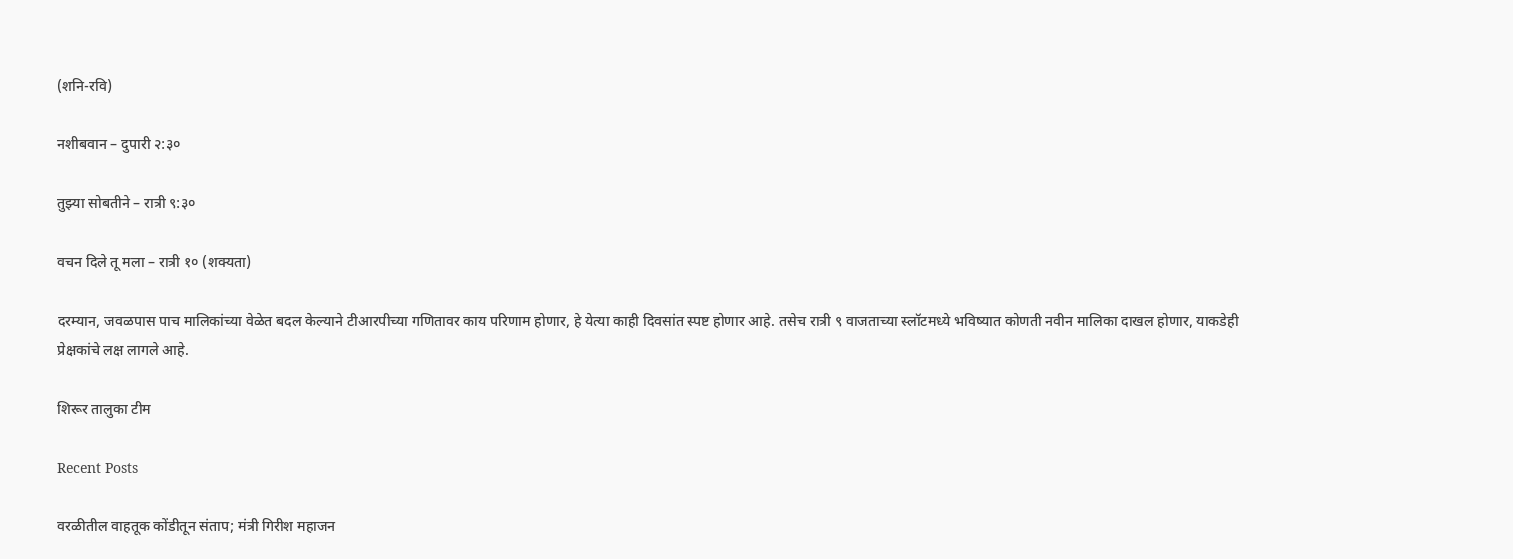(शनि-रवि)

नशीबवान – दुपारी २:३०

तुझ्या सोबतीने – रात्री ९:३०

वचन दिले तू मला – रात्री १० (शक्यता)

दरम्यान, जवळपास पाच मालिकांच्या वेळेत बदल केल्याने टीआरपीच्या गणितावर काय परिणाम होणार, हे येत्या काही दिवसांत स्पष्ट होणार आहे. तसेच रात्री ९ वाजताच्या स्लॉटमध्ये भविष्यात कोणती नवीन मालिका दाखल होणार, याकडेही प्रेक्षकांचे लक्ष लागले आहे.

शिरूर तालुका टीम

Recent Posts

वरळीतील वाहतूक कोंडीतून संताप; मंत्री गिरीश महाजन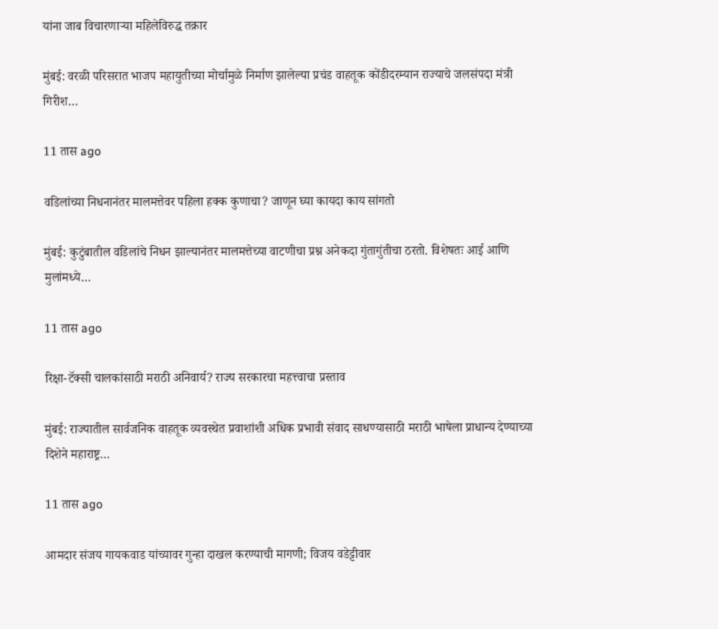यांना जाब विचारणाऱ्या महिलेविरुद्ध तक्रार

मुंबई: वरळी परिसरात भाजप महायुतीच्या मोर्चामुळे निर्माण झालेल्या प्रचंड वाहतूक कोंडीदरम्यान राज्याचे जलसंपदा मंत्री गिरीश…

11 तास ago

वडिलांच्या निधनानंतर मालमत्तेवर पहिला हक्क कुणाचा? जाणून घ्या कायदा काय सांगतो

मुंबई: कुटुंबातील वडिलांचे निधन झाल्यानंतर मालमत्तेच्या वाटणीचा प्रश्न अनेकदा गुंतागुंतीचा ठरतो. विशेषतः आई आणि मुलांमध्ये…

11 तास ago

रिक्षा-टॅक्सी चालकांसाठी मराठी अनिवार्य? राज्य सरकारचा महत्त्वाचा प्रस्ताव

मुंबई: राज्यातील सार्वजनिक वाहतूक व्यवस्थेत प्रवाशांशी अधिक प्रभावी संवाद साधण्यासाठी मराठी भाषेला प्राधान्य देण्याच्या दिशेने महाराष्ट्र…

11 तास ago

आमदार संजय गायकवाड यांच्यावर गुन्हा दाखल करण्याची मागणी; विजय वडेट्टीवार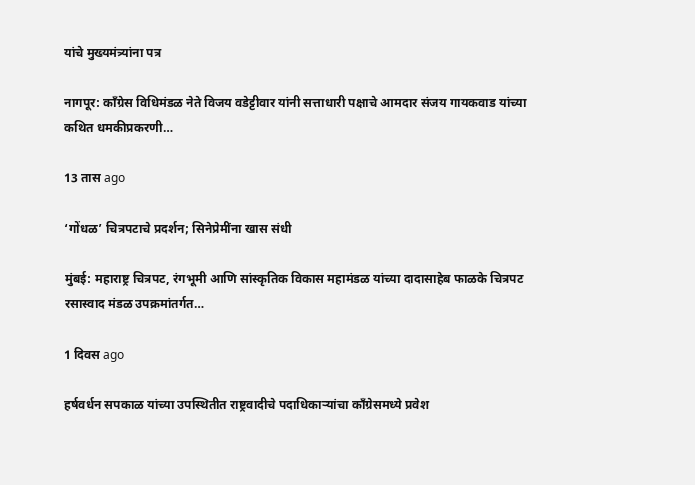यांचे मुख्यमंत्र्यांना पत्र

नागपूर: काँग्रेस विधिमंडळ नेते विजय वडेट्टीवार यांनी सत्ताधारी पक्षाचे आमदार संजय गायकवाड यांच्या कथित धमकीप्रकरणी…

13 तास ago

‘गोंधळ’ चित्रपटाचे प्रदर्शन; सिनेप्रेमींना खास संधी

मुंबई: महाराष्ट्र चित्रपट, रंगभूमी आणि सांस्कृतिक विकास महामंडळ यांच्या दादासाहेब फाळके चित्रपट रसास्वाद मंडळ उपक्रमांतर्गत…

1 दिवस ago

हर्षवर्धन सपकाळ यांच्या उपस्थितीत राष्ट्रवादीचे पदाधिकाऱ्यांचा काँग्रेसमध्ये प्रवेश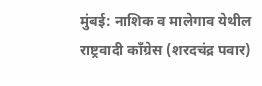मुंबई: नाशिक व मालेगाव येथील राष्ट्रवादी काँग्रेस (शरदचंद्र पवार)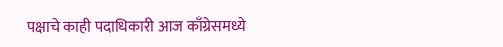पक्षाचे काही पदाधिकारी आज काँग्रेसमध्ये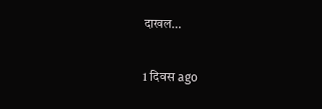दाखल…

1 दिवस ago